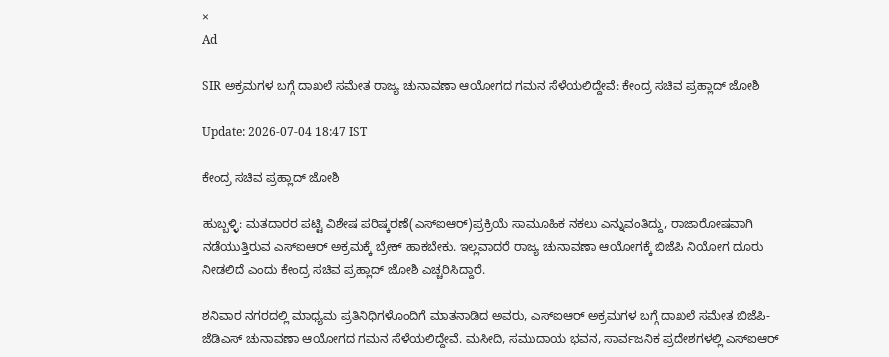×
Ad

SIR ಅಕ್ರಮಗಳ ಬಗ್ಗೆ ದಾಖಲೆ ಸಮೇತ ರಾಜ್ಯ ಚುನಾವಣಾ ಆಯೋಗದ ಗಮನ ಸೆಳೆಯಲಿದ್ದೇವೆ: ಕೇಂದ್ರ ಸಚಿವ ಪ್ರಹ್ಲಾದ್ ಜೋಶಿ

Update: 2026-07-04 18:47 IST

ಕೇಂದ್ರ ಸಚಿವ ಪ್ರಹ್ಲಾದ್ ಜೋಶಿ

ಹುಬ್ಬಳ್ಳಿ: ಮತದಾರರ ಪಟ್ಟಿ ವಿಶೇಷ ಪರಿಷ್ಕರಣೆ(ಎಸ್‍ಐಆರ್)ಪ್ರಕ್ರಿಯೆ ಸಾಮೂಹಿಕ ನಕಲು ಎನ್ನುವಂತಿದ್ದು, ರಾಜಾರೋಷವಾಗಿ ನಡೆಯುತ್ತಿರುವ ಎಸ್‍ಐಆರ್ ಅಕ್ರಮಕ್ಕೆ ಬ್ರೇಕ್ ಹಾಕಬೇಕು. ಇಲ್ಲವಾದರೆ ರಾಜ್ಯ ಚುನಾವಣಾ ಆಯೋಗಕ್ಕೆ ಬಿಜೆಪಿ ನಿಯೋಗ ದೂರು ನೀಡಲಿದೆ ಎಂದು ಕೇಂದ್ರ ಸಚಿವ ಪ್ರಹ್ಲಾದ್ ಜೋಶಿ ಎಚ್ಚರಿಸಿದ್ದಾರೆ.

ಶನಿವಾರ ನಗರದಲ್ಲಿ ಮಾಧ್ಯಮ ಪ್ರತಿನಿಧಿಗಳೊಂದಿಗೆ ಮಾತನಾಡಿದ ಅವರು, ಎಸ್‍ಐಆರ್ ಅಕ್ರಮಗಳ ಬಗ್ಗೆ ದಾಖಲೆ ಸಮೇತ ಬಿಜೆಪಿ-ಜೆಡಿಎಸ್ ಚುನಾವಣಾ ಆಯೋಗದ ಗಮನ ಸೆಳೆಯಲಿದ್ದೇವೆ. ಮಸೀದಿ, ಸಮುದಾಯ ಭವನ, ಸಾರ್ವಜನಿಕ ಪ್ರದೇಶಗಳಲ್ಲಿ ಎಸ್‍ಐಆರ್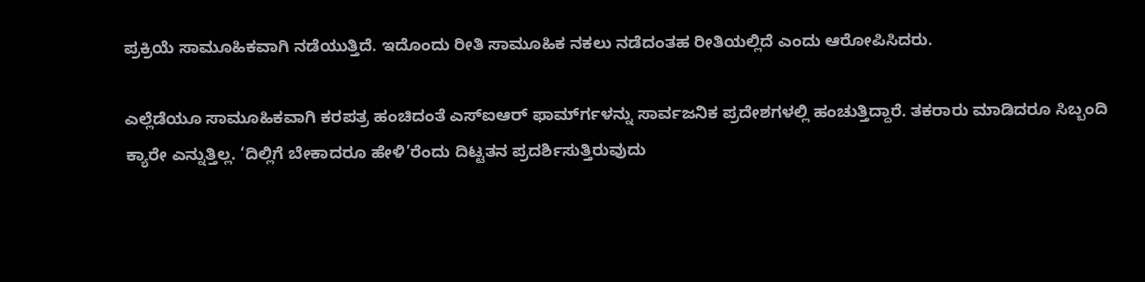ಪ್ರಕ್ರಿಯೆ ಸಾಮೂಹಿಕವಾಗಿ ನಡೆಯುತ್ತಿದೆ. ಇದೊಂದು ರೀತಿ ಸಾಮೂಹಿಕ ನಕಲು ನಡೆದಂತಹ ರೀತಿಯಲ್ಲಿದೆ ಎಂದು ಆರೋಪಿಸಿದರು.

ಎಲ್ಲೆಡೆಯೂ ಸಾಮೂಹಿಕವಾಗಿ ಕರಪತ್ರ ಹಂಚಿದಂತೆ ಎಸ್‍ಐಆರ್ ಫಾರ್ಮ್‍ಗಳನ್ನು ಸಾರ್ವಜನಿಕ ಪ್ರದೇಶಗಳಲ್ಲಿ ಹಂಚುತ್ತಿದ್ದಾರೆ. ತಕರಾರು ಮಾಡಿದರೂ ಸಿಬ್ಬಂದಿ ಕ್ಯಾರೇ ಎನ್ನುತ್ತಿಲ್ಲ. ‘ದಿಲ್ಲಿಗೆ ಬೇಕಾದರೂ ಹೇಳಿ’ರೆಂದು ದಿಟ್ಟತನ ಪ್ರದರ್ಶಿಸುತ್ತಿರುವುದು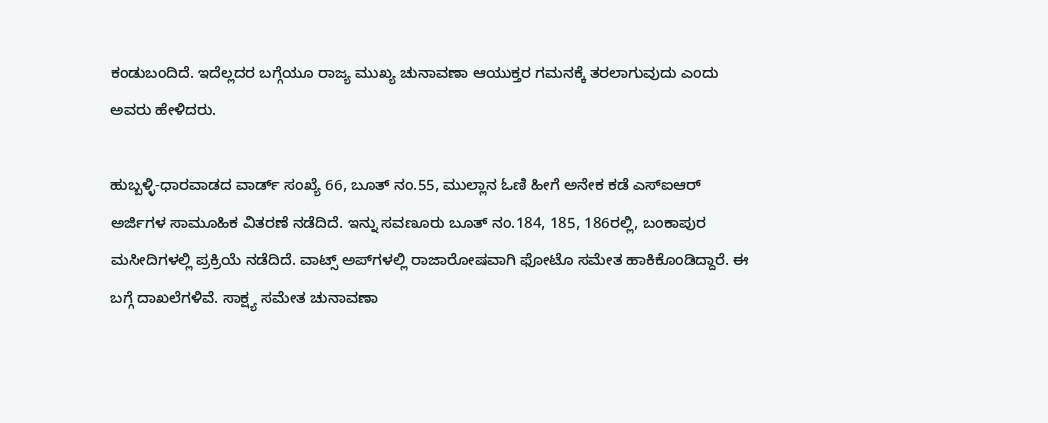ಕಂಡುಬಂದಿದೆ. ಇದೆಲ್ಲದರ ಬಗ್ಗೆಯೂ ರಾಜ್ಯ ಮುಖ್ಯ ಚುನಾವಣಾ ಆಯುಕ್ತರ ಗಮನಕ್ಕೆ ತರಲಾಗುವುದು ಎಂದು ಅವರು ಹೇಳಿದರು.

ಹುಬ್ಬಳ್ಳಿ-ಧಾರವಾಡದ ವಾರ್ಡ್ ಸಂಖ್ಯೆ 66, ಬೂತ್ ನಂ.55, ಮುಲ್ಲಾನ ಓಣಿ ಹೀಗೆ ಅನೇಕ ಕಡೆ ಎಸ್‍ಐಆರ್ ಅರ್ಜಿಗಳ ಸಾಮೂಹಿಕ ವಿತರಣೆ ನಡೆದಿದೆ. ಇನ್ನು ಸವಣೂರು ಬೂತ್ ನಂ.184, 185, 186ರಲ್ಲಿ, ಬಂಕಾಪುರ ಮಸೀದಿಗಳಲ್ಲಿ ಪ್ರಕ್ರಿಯೆ ನಡೆದಿದೆ. ವಾಟ್ಸ್ ಅಪ್‍ಗಳಲ್ಲಿ ರಾಜಾರೋಷವಾಗಿ ಫೋಟೊ ಸಮೇತ ಹಾಕಿಕೊಂಡಿದ್ದಾರೆ. ಈ ಬಗ್ಗೆ ದಾಖಲೆಗಳಿವೆ. ಸಾಕ್ಷ್ಯ ಸಮೇತ ಚುನಾವಣಾ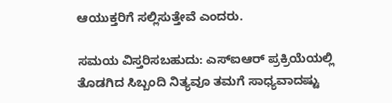ಆಯುಕ್ತರಿಗೆ ಸಲ್ಲಿಸುತ್ತೇವೆ ಎಂದರು.

ಸಮಯ ವಿಸ್ತರಿಸಬಹುದು: ಎಸ್‍ಐಆರ್ ಪ್ರಕ್ರಿಯೆಯಲ್ಲಿ ತೊಡಗಿದ ಸಿಬ್ಬಂದಿ ನಿತ್ಯವೂ ತಮಗೆ ಸಾಧ್ಯವಾದಷ್ಟು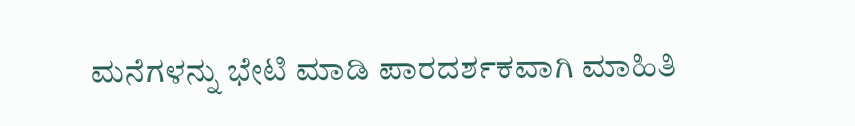ಮನೆಗಳನ್ನು ಭೇಟಿ ಮಾಡಿ ಪಾರದರ್ಶಕವಾಗಿ ಮಾಹಿತಿ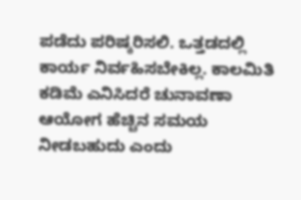ಪಡೆದು ಪರಿಷ್ಕರಿಸಲಿ. ಒತ್ತಡದಲ್ಲಿ ಕಾರ್ಯ ನಿರ್ವಹಿಸಬೇಕಿಲ್ಲ. ಕಾಲಮಿತಿ ಕಡಿಮೆ ಎನಿಸಿದರೆ ಚುನಾವಣಾ ಆಯೋಗ ಹೆಚ್ಚಿನ ಸಮಯ ನೀಡಬಹುದು ಎಂದು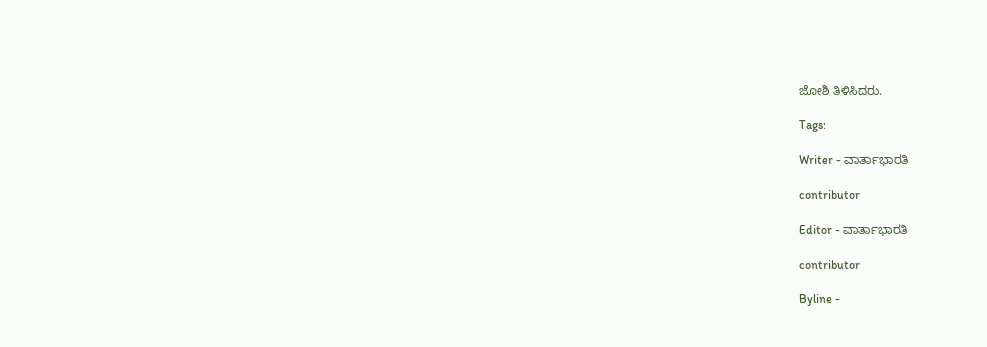ಜೋಶಿ ತಿಳಿಸಿದರು.

Tags:

Writer - ವಾರ್ತಾಭಾರತಿ

contributor

Editor - ವಾರ್ತಾಭಾರತಿ

contributor

Byline -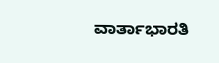ವಾರ್ತಾಭಾರತಿ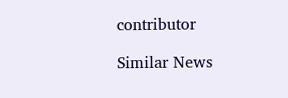contributor

Similar News